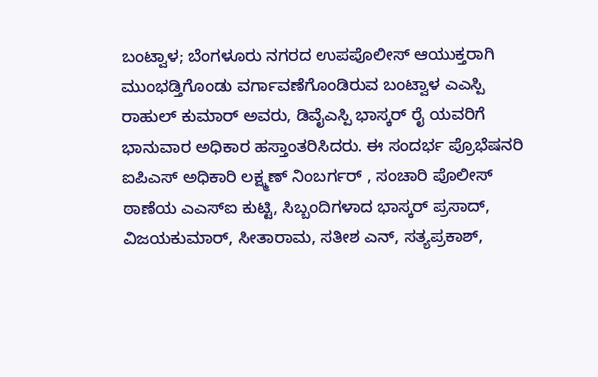ಬಂಟ್ವಾಳ; ಬೆಂಗಳೂರು ನಗರದ ಉಪಪೊಲೀಸ್ ಆಯುಕ್ತರಾಗಿ ಮುಂಭಡ್ತಿಗೊಂಡು ವರ್ಗಾವಣೆಗೊಂಡಿರುವ ಬಂಟ್ವಾಳ ಎಎಸ್ಪಿ ರಾಹುಲ್ ಕುಮಾರ್ ಅವರು, ಡಿವೈಎಸ್ಪಿ ಭಾಸ್ಕರ್ ರೈ ಯವರಿಗೆ ಭಾನುವಾರ ಅಧಿಕಾರ ಹಸ್ತಾಂತರಿಸಿದರು. ಈ ಸಂದರ್ಭ ಪ್ರೊಭೆಷನರಿ ಐಪಿಎಸ್ ಅಧಿಕಾರಿ ಲಕ್ಷ್ಮಣ್ ನಿಂಬರ್ಗರ್ , ಸಂಚಾರಿ ಪೊಲೀಸ್ ಠಾಣೆಯ ಎಎಸ್ಐ ಕುಟ್ಟಿ, ಸಿಬ್ಬಂದಿಗಳಾದ ಭಾಸ್ಕರ್ ಪ್ರಸಾದ್, ವಿಜಯಕುಮಾರ್, ಸೀತಾರಾಮ, ಸತೀಶ ಎನ್, ಸತ್ಯಪ್ರಕಾಶ್,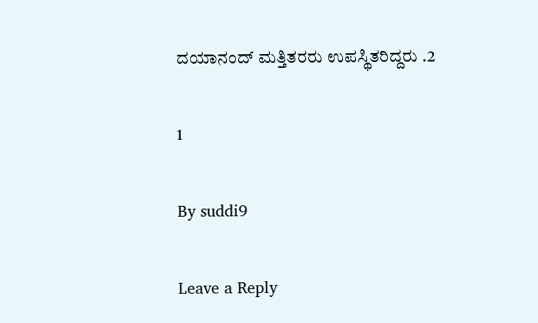ದಯಾನಂದ್ ಮತ್ತಿತರರು ಉಪಸ್ಥಿತರಿದ್ದರು .2

1

By suddi9

Leave a Reply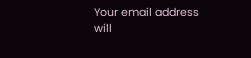Your email address will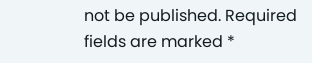not be published. Required fields are marked *